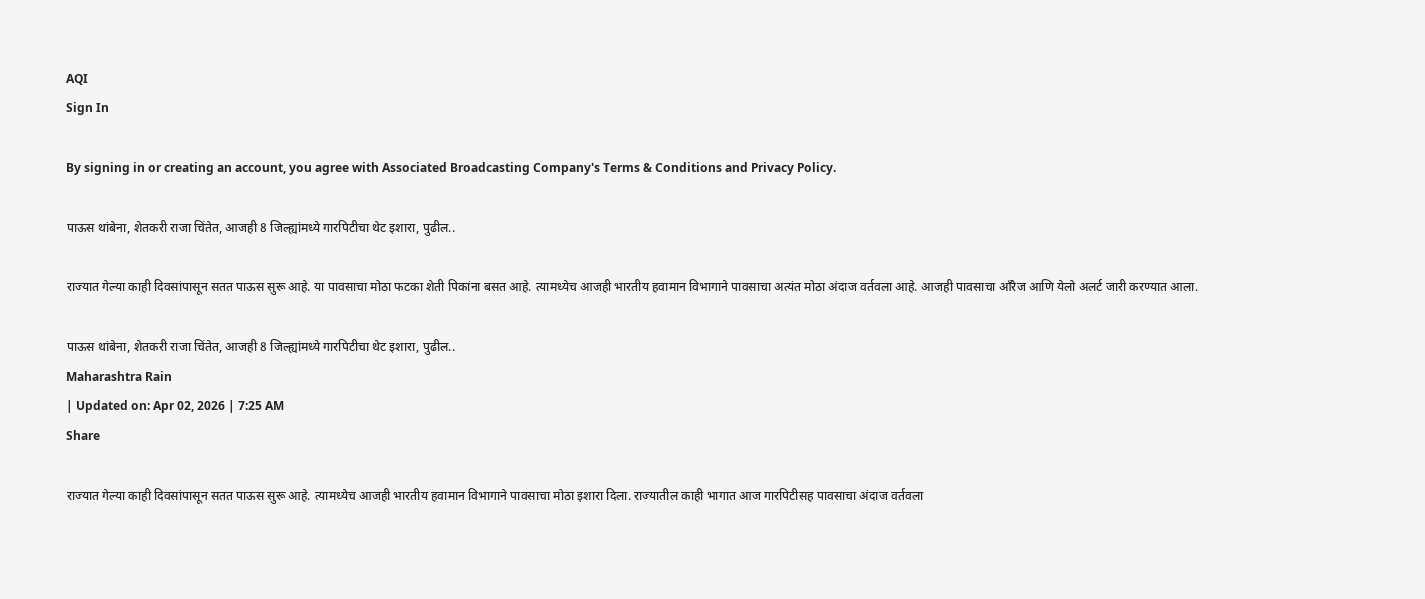AQI
Sign In

By signing in or creating an account, you agree with Associated Broadcasting Company's Terms & Conditions and Privacy Policy.

पाऊस थांबेना, शेतकरी राजा चिंतेत, आजही 8 जिल्ह्यांमध्ये गारपिटीचा थेट इशारा, पुढील..

राज्यात गेल्या काही दिवसांपासून सतत पाऊस सुरू आहे. या पावसाचा मोठा फटका शेती पिकांना बसत आहे. त्यामध्येच आजही भारतीय हवामान विभागाने पावसाचा अत्यंत मोठा अंदाज वर्तवला आहे. आजही पावसाचा ऑंरेज आणि येलो अलर्ट जारी करण्यात आला.

पाऊस थांबेना, शेतकरी राजा चिंतेत, आजही 8 जिल्ह्यांमध्ये गारपिटीचा थेट इशारा, पुढील..
Maharashtra Rain
| Updated on: Apr 02, 2026 | 7:25 AM
Share

राज्यात गेल्या काही दिवसांपासून सतत पाऊस सुरू आहे. त्यामध्येच आजही भारतीय हवामान विभागाने पावसाचा मोठा इशारा दिला. राज्यातील काही भागात आज गारपिटीसह पावसाचा अंदाज वर्तवला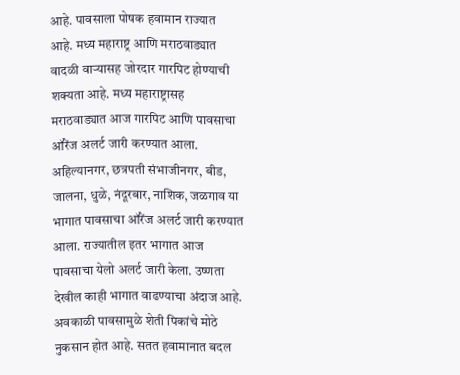आहे. पावसाला पोषक हवामान राज्यात आहे. मध्य महाराष्ट्र आणि मराठवाड्यात वादळी वाऱ्यासह जोरदार गारपिट होण्याची शक्यता आहे. मध्य महाराष्ट्रासह मराठवाड्यात आज गारपिट आणि पावसाचा ऑरेंज अलर्ट जारी करण्यात आला. अहिल्यानगर, छत्रपती संभाजीनगर, बीड, जालना, धुळे, नंदूरबार, नाशिक, जळगाव या भागात पावसाचा ऑरेंज अलर्ट जारी करण्यात आला. राज्यातील इतर भागात आज पावसाचा येलो अलर्ट जारी केला. उष्णता देखील काही भागात वाढण्याचा अंदाज आहे. अवकाळी पावसामुळे शेती पिकांचे मोठे नुकसान होत आहे. सतत हवामानात बदल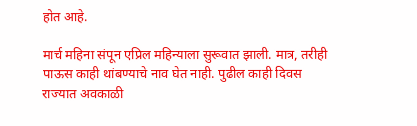होत आहे.

मार्च महिना संपून एप्रिल महिन्याला सुरूवात झाली. मात्र, तरीही पाऊस काही थांबण्याचे नाव घेत नाही. पुढील काही दिवस राज्यात अवकाळी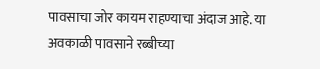पावसाचा जोर कायम राहण्याचा अंदाज आहे. या अवकाळी पावसाने रब्बीच्या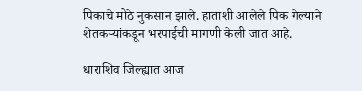पिकाचे मोठे नुकसान झाले. हाताशी आलेले पिक गेल्याने शेतकऱ्यांकडून भरपाईची मागणी केली जात आहे.

धाराशिव जिल्ह्यात आज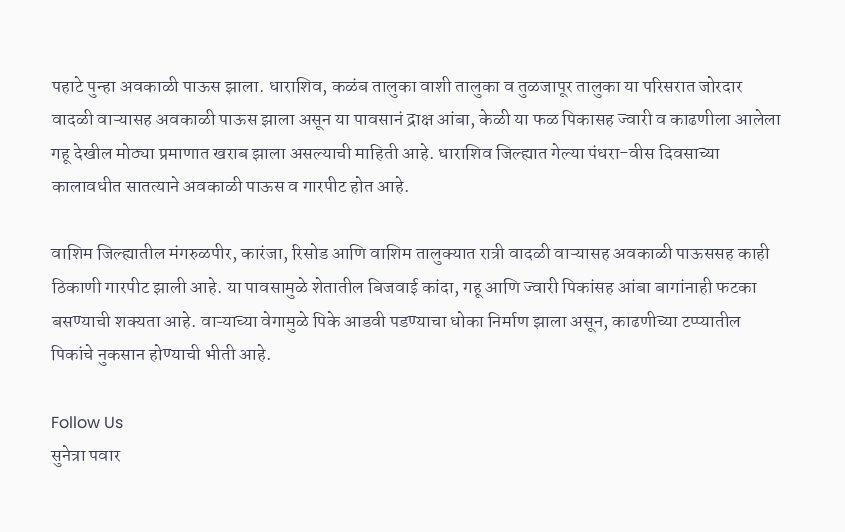पहाटे पुन्हा अवकाळी पाऊस झाला. धाराशिव, कळंब तालुका वाशी तालुका व तुळजापूर तालुका या परिसरात जोरदार वादळी वाऱ्यासह अवकाळी पाऊस झाला असून या पावसानं द्राक्ष आंबा, केळी या फळ पिकासह ज्वारी व काढणीला आलेला गहू देखील मोठ्या प्रमाणात खराब झाला असल्याची माहिती आहे. धाराशिव जिल्ह्यात गेल्या पंधरा-वीस दिवसाच्या कालावधीत सातत्याने अवकाळी पाऊस व गारपीट होत आहे.

वाशिम जिल्ह्यातील मंगरुळपीर, कारंजा, रिसोड आणि वाशिम तालुक्यात रात्री वादळी वाऱ्यासह अवकाळी पाऊससह काही ठिकाणी गारपीट झाली आहे. या पावसामुळे शेतातील बिजवाई कांदा, गहू आणि ज्वारी पिकांसह आंबा बागांनाही फटका बसण्याची शक्यता आहे. वाऱ्याच्या वेगामुळे पिके आडवी पडण्याचा धोका निर्माण झाला असून, काढणीच्या टप्प्यातील पिकांचे नुकसान होण्याची भीती आहे.

Follow Us
सुनेत्रा पवार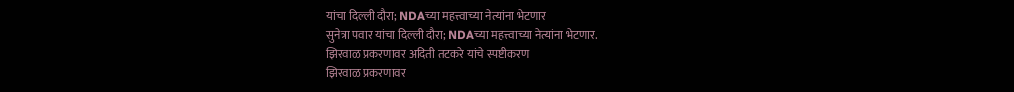यांचा दिल्ली दौरा; NDAच्या महत्त्वाच्या नेत्यांना भेटणार
सुनेत्रा पवार यांचा दिल्ली दौरा; NDAच्या महत्त्वाच्या नेत्यांना भेटणार.
झिरवाळ प्रकरणावर अदिती तटकरे यांचे स्पष्टीकरण
झिरवाळ प्रकरणावर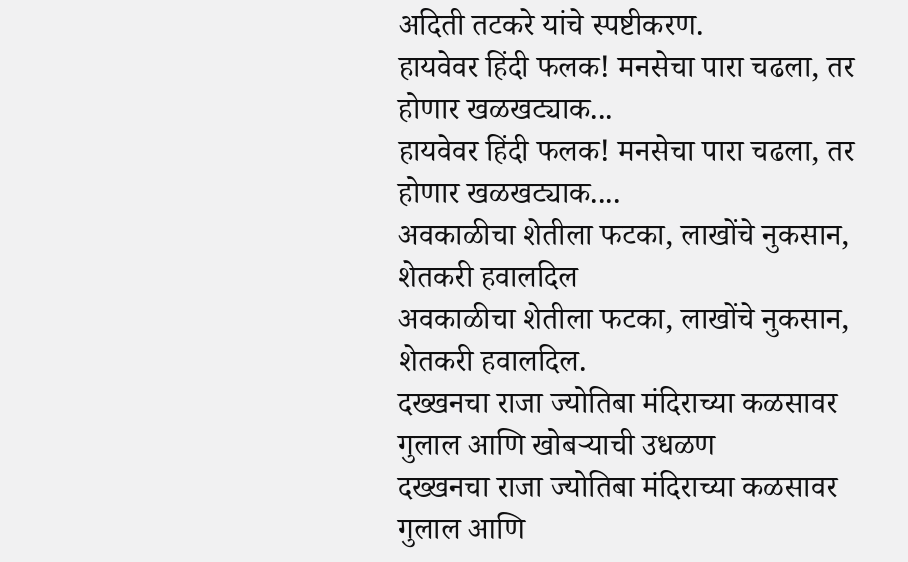अदिती तटकरे यांचे स्पष्टीकरण.
हायवेवर हिंदी फलक! मनसेचा पारा चढला, तर होणार खळखट्याक...
हायवेवर हिंदी फलक! मनसेचा पारा चढला, तर होणार खळखट्याक....
अवकाळीचा शेतीला फटका, लाखोंचे नुकसान, शेतकरी हवालदिल
अवकाळीचा शेतीला फटका, लाखोंचे नुकसान, शेतकरी हवालदिल.
दख्खनचा राजा ज्योतिबा मंदिराच्या कळसावर गुलाल आणि खोबऱ्याची उधळण
दख्खनचा राजा ज्योतिबा मंदिराच्या कळसावर गुलाल आणि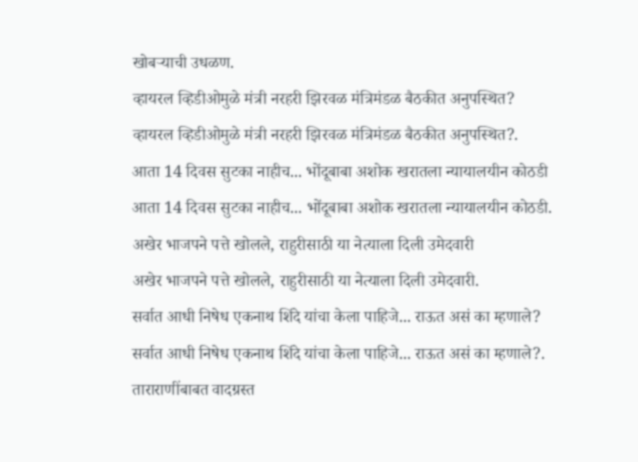खोबऱ्याची उधळण.
व्हायरल व्हिडीओमुळे मंत्री नरहरी झिरवळ मंत्रिमंडळ बैठकीत अनुपस्थित?
व्हायरल व्हिडीओमुळे मंत्री नरहरी झिरवळ मंत्रिमंडळ बैठकीत अनुपस्थित?.
आता 14 दिवस सुटका नाहीच... भोंदूबाबा अशोक खरातला न्यायालयीन कोठडी
आता 14 दिवस सुटका नाहीच... भोंदूबाबा अशोक खरातला न्यायालयीन कोठडी.
अखेर भाजपने पत्ते खोलले, राहुरीसाठी या नेत्याला दिली उमेदवारी
अखेर भाजपने पत्ते खोलले, राहुरीसाठी या नेत्याला दिली उमेदवारी.
सर्वात आधी निषेध एकनाथ शिंदे यांचा केला पाहिजे... राऊत असं का म्हणाले?
सर्वात आधी निषेध एकनाथ शिंदे यांचा केला पाहिजे... राऊत असं का म्हणाले?.
ताराराणींबाबत वादग्रस्त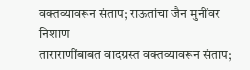वक्तव्यावरून संताप; राऊतांचा जैन मुनींवर निशाण
ताराराणींबाबत वादग्रस्त वक्तव्यावरून संताप;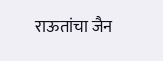राऊतांचा जैन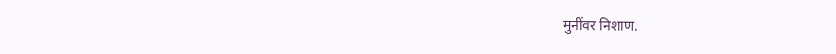मुनींवर निशाण.